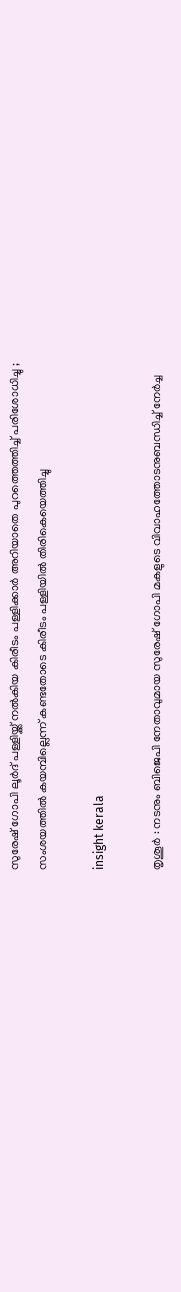സുരേഷ് ഗോപി ലൂർദ് പള്ളിയ്ക്ക് നൽകിയ കിരീടം പള്ളിക്കാർ അറിയാതെ പുറത്തെത്തിച്ച് പരിശോധിച്ചു ; സംശയത്തിൽ കയമ്പില്ലെന്ന് കണ്ടതോടെ കിരീടം പള്ളിയിൽ തിരികെയെത്തിച്ചു

insight kerala

തൃശൂർ : നടനും ബിജെപി നേതാവുമായ സുരേഷ് ഗോപി മകളുടെ വിവാഹത്തോടനുബന്ധിച്ച് നേർച്ച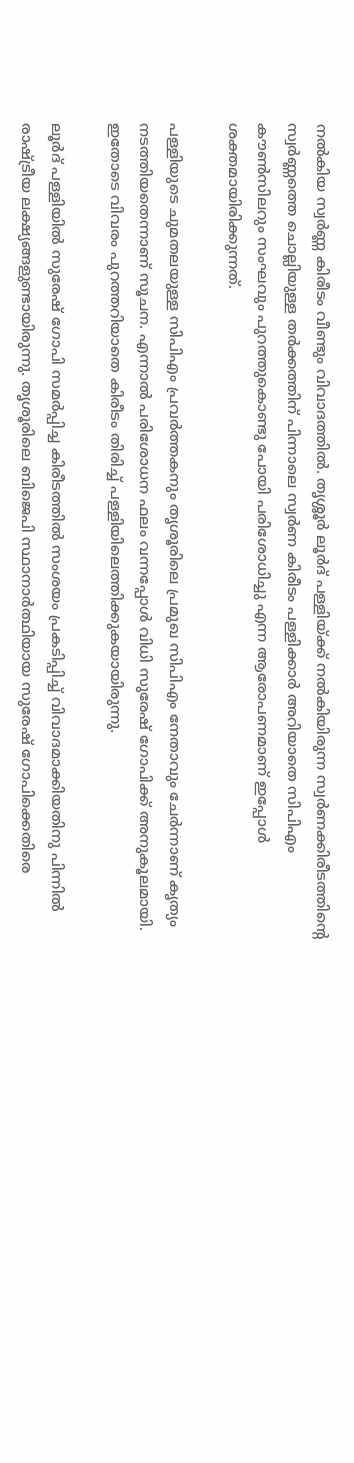നൽകിയ സ്വർണ്ണ കിരീടം വീണ്ടും വിവാദത്തിൽ. തൃശ്ശൂർ ലൂർദ് പള്ളിയ്ക്ക് നൽകിയിരുന്ന സ്വർണക്കിരീടത്തിന്റെ സ്വർണ്ണത്തെ ചൊല്ലിയുള്ള തർക്കത്തിന് പിന്നാലെ സ്വർണ കിരീടം പള്ളിക്കാർ അറിയാതെ സിപിഎം കൗൺസിലറും സംഘവും പുറത്തുകൊണ്ടു പോയി പരിശോധിച്ചു എന്ന ആരോപണമാണ് ഇപ്പോൾ ശക്തമായിരിക്കുന്നത്.

പള്ളിയുടെ ചുമതലയുള്ള സിപിഎം പ്രവർത്തകനും തൃശൂരിലെ പ്രമുഖ സിപിഎം നേതാവും ചേർന്നാണ് കൃത്യം നടത്തിയതെന്നാണ് സൂചന. എന്നാൽ പരിശോധന ഫലം വന്നപ്പോൾ വിധി സുരേഷ് ഗോപിക്ക് അനുകൂലമായി. ഇതോടെ വിവരം പുറത്തറിയാതെ കിരീടം തിരിച്ച് പള്ളിയിലെത്തിക്കുകയായിരുന്നു.

ലൂർദ് പള്ളിയിൽ സുരേഷ് ഗോപി സമർപ്പിച്ച കിരീടത്തിൽ സംശയം പ്രകടിപ്പിച്ച് വിവാദമാക്കിയതിനു പിന്നിൽ രാഷ്ട്രീയ ലക്ഷ്യങ്ങളുണ്ടായിരുന്നു. തൃശൂരിലെ ബിജെപി സ്ഥാനാർത്ഥിയായ സുരേഷ് ഗോപിക്കെതിരെ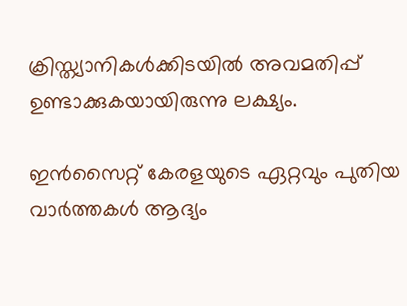ക്രിസ്ത്യാനികൾക്കിടയിൽ അവമതിപ്പ് ഉണ്ടാക്കുകയായിരുന്നു ലക്ഷ്യം.

ഇൻസൈറ്റ് കേരളയുടെ ഏറ്റവും പുതിയ വാർത്തകൾ ആദ്യം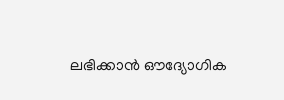ലഭിക്കാൻ ഔദ്യോഗിക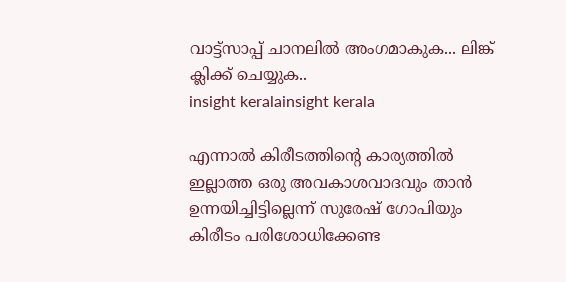വാട്ട്‌സാപ്പ് ചാനലിൽ അംഗമാകുക... ലിങ്ക് ക്ലിക്ക് ചെയ്യുക..
insight keralainsight kerala

എന്നാൽ കിരീടത്തിന്റെ കാര്യത്തിൽ ഇല്ലാത്ത ഒരു അവകാശവാദവും താൻ ഉന്നയിച്ചിട്ടില്ലെന്ന് സുരേഷ് ഗോപിയും കിരീടം പരിശോധിക്കേണ്ട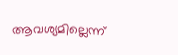ആവശ്യമില്ലെന്ന്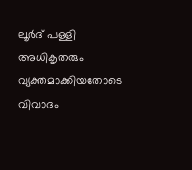ലൂർദ് പള്ളി അധികൃതരും വ്യക്തമാക്കിയതോടെ വിവാദം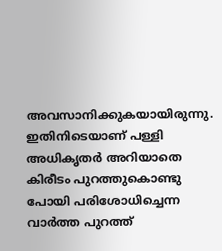അവസാനിക്കുകയായിരുന്നു. ഇതിനിടെയാണ് പള്ളി അധികൃതർ അറിയാതെ കിരീടം പുറത്തുകൊണ്ടു പോയി പരിശോധിച്ചെന്ന വാർത്ത പുറത്ത്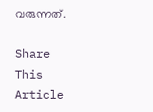വരുന്നത്.

Share This Article